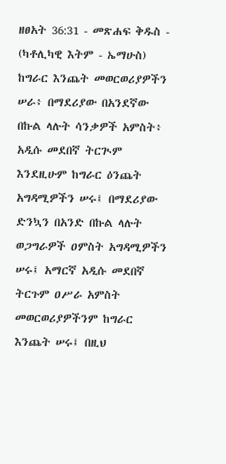ዘፀአት 36:31 - መጽሐፍ ቅዱስ - (ካቶሊካዊ እትም - ኤማሁስ) ከግራር እንጨት መወርወሪያዎችን ሠራ፥ በማደሪያው በአንደኛው በኩል ላሉት ሳንቃዎች አምስት፥ አዲሱ መደበኛ ትርጒም እንደዚሁም ከግራር ዕንጨት አግዳሚዎችን ሠሩ፤ በማደሪያው ድንኳን በአንድ በኩል ላሉት ወጋግራዎች ዐምስት አግዳሚዎችን ሠሩ፤ አማርኛ አዲሱ መደበኛ ትርጉም ዐሥራ አምስት መወርወሪያዎችንም ከግራር እንጨት ሠሩ፤ በዚህ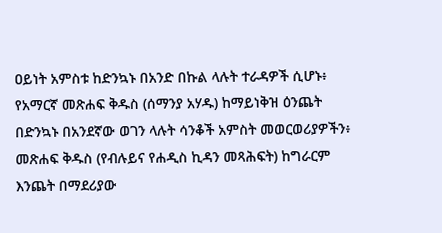ዐይነት አምስቱ ከድንኳኑ በአንድ በኩል ላሉት ተራዳዎች ሲሆኑ፥ የአማርኛ መጽሐፍ ቅዱስ (ሰማንያ አሃዱ) ከማይነቅዝ ዕንጨት በድንኳኑ በአንደኛው ወገን ላሉት ሳንቆች አምስት መወርወሪያዎችን፥ መጽሐፍ ቅዱስ (የብሉይና የሐዲስ ኪዳን መጻሕፍት) ከግራርም እንጨት በማደሪያው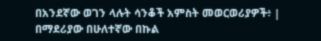በአንደኛው ወገን ላሉት ሳንቆች አምስት መወርወሪያዎች፥ |
በማደሪያው በሁለተኛው በኩል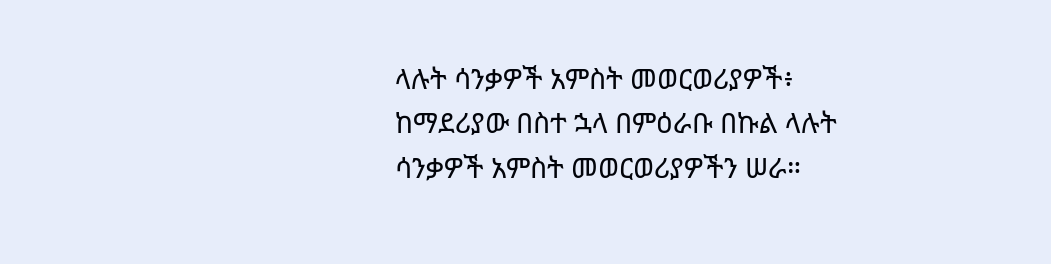ላሉት ሳንቃዎች አምስት መወርወሪያዎች፥ ከማደሪያው በስተ ኋላ በምዕራቡ በኩል ላሉት ሳንቃዎች አምስት መወርወሪያዎችን ሠራ።